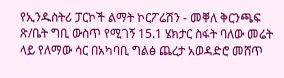የኢንዱስትሪ ፓርኮች ልማት ኮርፖሬሽን - መቐለ ቅርንጫፍ ጽ/ቤት ግቢ ውስጥ የሚገኝ 15.1 ሄክታር ስፋት ባለው መሬት ላይ የለማው ሳር በአካባቢ ግልፅ ጨረታ አወዳድሮ መሸጥ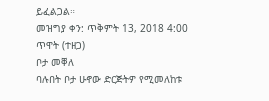ይፈልጋል።
መዝግያ ቀን: ጥቅምት 13, 2018 4:00 ጥዋት (ተዘጋ)
ቦታ መቐለ
ባሉበት ቦታ ሁኖው ድርጅትዎ የሚመለከቱ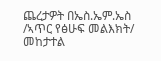ጨረታዎት በኤስ.ኤም.ኤስ /ኣጥር የፅሁፍ መልእክት/ መከታተል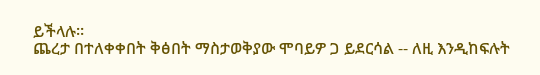ይችላሉ።
ጨረታ በተለቀቀበት ቅፅበት ማስታወቅያው ሞባይዎ ጋ ይደርሳል -- ለዚ እንዲከፍሉት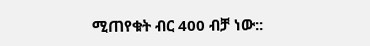ሚጠየቁት ብር 400 ብቻ ነው::